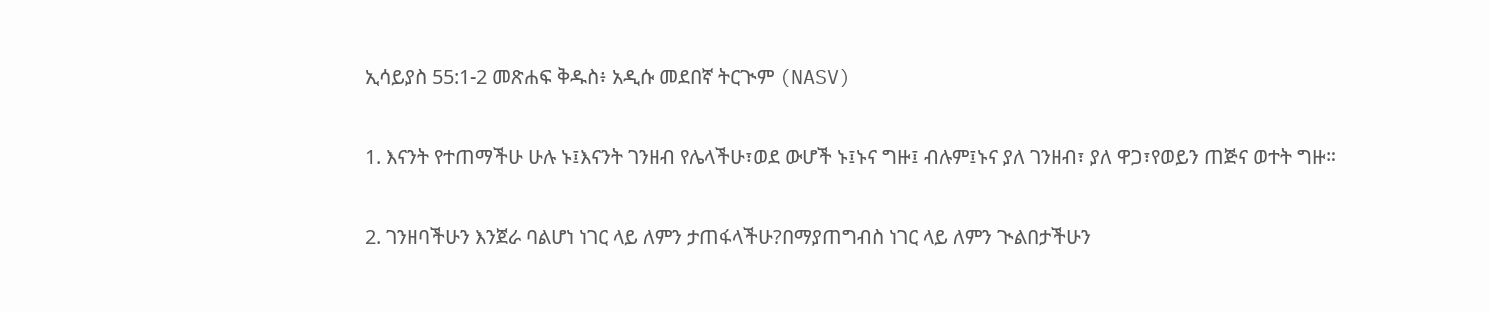ኢሳይያስ 55:1-2 መጽሐፍ ቅዱስ፥ አዲሱ መደበኛ ትርጒም (NASV)

1. እናንት የተጠማችሁ ሁሉ ኑ፤እናንት ገንዘብ የሌላችሁ፣ወደ ውሆች ኑ፤ኑና ግዙ፤ ብሉም፤ኑና ያለ ገንዘብ፣ ያለ ዋጋ፣የወይን ጠጅና ወተት ግዙ።

2. ገንዘባችሁን እንጀራ ባልሆነ ነገር ላይ ለምን ታጠፋላችሁ?በማያጠግብስ ነገር ላይ ለምን ጒልበታችሁን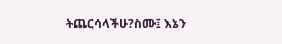ትጨርሳላችሁ?ስሙ፤ እኔን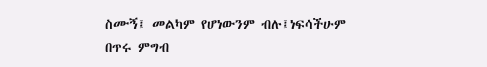ስሙኝ፤ መልካም የሆነውንም ብሉ፤ነፍሳችሁም በጥሩ ምግብ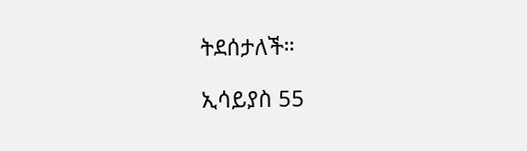ትደሰታለች።

ኢሳይያስ 55